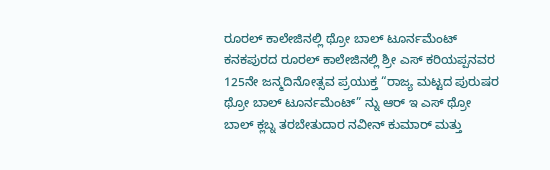ರೂರಲ್ ಕಾಲೇಜಿನಲ್ಲಿ ಥ್ರೋ ಬಾಲ್ ಟೂರ್ನಮೆಂಟ್
ಕನಕಪುರದ ರೂರಲ್ ಕಾಲೇಜಿನಲ್ಲಿ ಶ್ರೀ ಎಸ್ ಕರಿಯಪ್ಪನವರ 125ನೇ ಜನ್ಮದಿನೋತ್ಸವ ಪ್ರಯುಕ್ತ “ರಾಜ್ಯ ಮಟ್ಟದ ಪುರುಷರ ಥ್ರೋ ಬಾಲ್ ಟೂರ್ನಮೆಂಟ್” ನ್ನು ಆರ್ ಇ ಎಸ್ ಥ್ರೋ ಬಾಲ್ ಕ್ಲಬ್ನ ತರಬೇತುದಾರ ನವೀನ್ ಕುಮಾರ್ ಮತ್ತು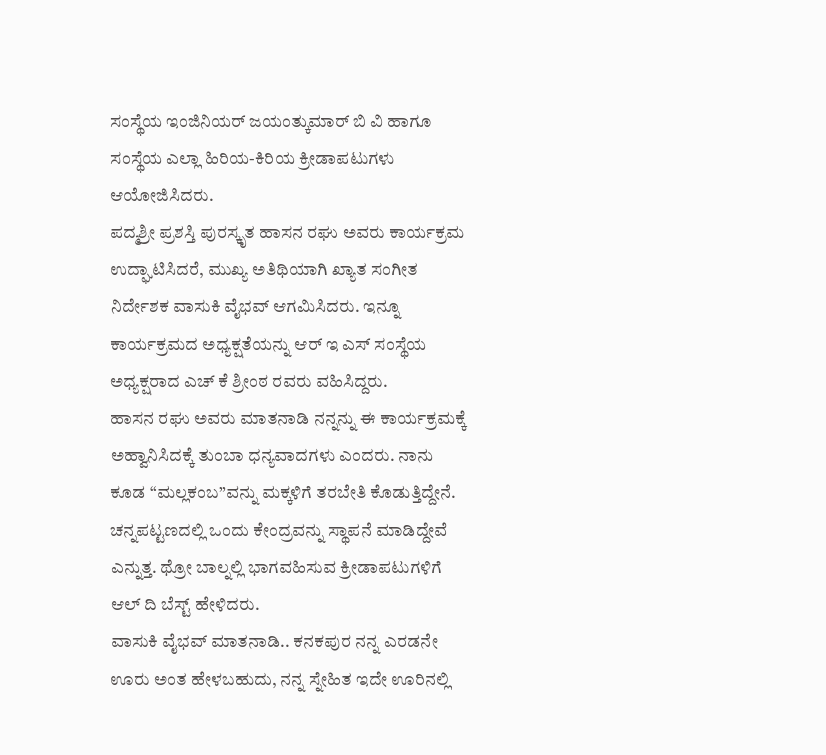ಸಂಸ್ಥೆಯ ಇಂಜಿನಿಯರ್ ಜಯಂತ್ಕುಮಾರ್ ಬಿ ವಿ ಹಾಗೂ ಸಂಸ್ಥೆಯ ಎಲ್ಲಾ ಹಿರಿಯ-ಕಿರಿಯ ಕ್ರೀಡಾಪಟುಗಳು ಆಯೋಜಿಸಿದರು.
ಪದ್ಮಶ್ರೀ ಪ್ರಶಸ್ತಿ ಪುರಸ್ಕೃತ ಹಾಸನ ರಘು ಅವರು ಕಾರ್ಯಕ್ರಮ ಉದ್ಘಾಟಿಸಿದರೆ, ಮುಖ್ಯ ಅತಿಥಿಯಾಗಿ ಖ್ಯಾತ ಸಂಗೀತ ನಿರ್ದೇಶಕ ವಾಸುಕಿ ವೈಭವ್ ಆಗಮಿಸಿದರು. ಇನ್ನೂ ಕಾರ್ಯಕ್ರಮದ ಅಧ್ಯಕ್ಷತೆಯನ್ನು ಆರ್ ಇ ಎಸ್ ಸಂಸ್ಥೆಯ ಅಧ್ಯಕ್ಷರಾದ ಎಚ್ ಕೆ ಶ್ರೀಂಠ ರವರು ವಹಿಸಿದ್ದರು.
ಹಾಸನ ರಘು ಅವರು ಮಾತನಾಡಿ ನನ್ನನ್ನು ಈ ಕಾರ್ಯಕ್ರಮಕ್ಕೆ ಅಹ್ವಾನಿಸಿದಕ್ಕೆ ತುಂಬಾ ಧನ್ಯವಾದಗಳು ಎಂದರು. ನಾನು ಕೂಡ “ಮಲ್ಲಕಂಬ”ವನ್ನು ಮಕ್ಕಳಿಗೆ ತರಬೇತಿ ಕೊಡುತ್ತಿದ್ದೇನೆ. ಚನ್ನಪಟ್ಟಣದಲ್ಲಿ ಒಂದು ಕೇಂದ್ರವನ್ನು ಸ್ಥಾಪನೆ ಮಾಡಿದ್ದೇವೆ ಎನ್ನುತ್ತ. ಥ್ರೋ ಬಾಲ್ನಲ್ಲಿ ಭಾಗವಹಿಸುವ ಕ್ರೀಡಾಪಟುಗಳಿಗೆ ಆಲ್ ದಿ ಬೆಸ್ಟ್ ಹೇಳಿದರು.
ವಾಸುಕಿ ವೈಭವ್ ಮಾತನಾಡಿ.. ಕನಕಪುರ ನನ್ನ ಎರಡನೇ ಊರು ಅಂತ ಹೇಳಬಹುದು, ನನ್ನ ಸ್ನೇಹಿತ ಇದೇ ಊರಿನಲ್ಲಿ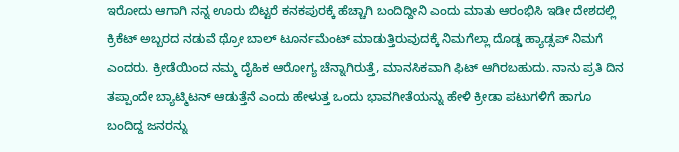ಇರೋದು ಆಗಾಗಿ ನನ್ನ ಊರು ಬಿಟ್ಟರೆ ಕನಕಪುರಕ್ಕೆ ಹೆಚ್ಚಾಗಿ ಬಂದಿದ್ದೀನಿ ಎಂದು ಮಾತು ಆರಂಭಿಸಿ ಇಡೀ ದೇಶದಲ್ಲಿ ಕ್ರಿಕೆಟ್ ಅಬ್ಬರದ ನಡುವೆ ಥ್ರೋ ಬಾಲ್ ಟೂರ್ನಮೆಂಟ್ ಮಾಡುತ್ತಿರುವುದಕ್ಕೆ ನಿಮಗೆಲ್ಲಾ ದೊಡ್ಡ ಹ್ಯಾಡ್ಸಪ್ ನಿಮಗೆ ಎಂದರು. ಕ್ರೀಡೆಯಿಂದ ನಮ್ಮ ದೈಹಿಕ ಆರೋಗ್ಯ ಚೆನ್ನಾಗಿರುತ್ತೆ, ಮಾನಸಿಕವಾಗಿ ಫಿಟ್ ಆಗಿರಬಹುದು. ನಾನು ಪ್ರತಿ ದಿನ ತಪ್ಪಾಂದೇ ಬ್ಯಾಟ್ಮಿಟನ್ ಆಡುತ್ತೆನೆ ಎಂದು ಹೇಳುತ್ತ ಒಂದು ಭಾವಗೀತೆಯನ್ನು ಹೇಳಿ ಕ್ರೀಡಾ ಪಟುಗಳಿಗೆ ಹಾಗೂ ಬಂದಿದ್ದ ಜನರನ್ನು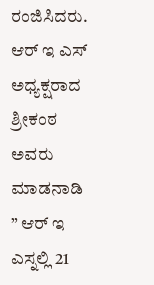ರಂಜಿಸಿದರು.
ಆರ್ ಇ ಎಸ್ ಅಧ್ಯಕ್ಷರಾದ ಶ್ರೀಕಂಠ ಅವರು ಮಾಡನಾಡಿ ” ಆರ್ ಇ ಎಸ್ನಲ್ಲಿ 21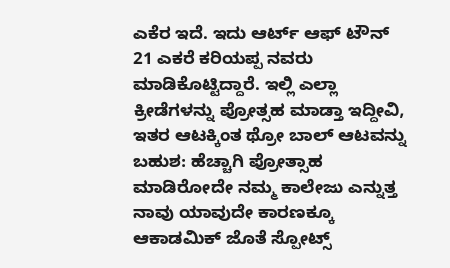ಎಕೆರ ಇದೆ. ಇದು ಆರ್ಟ್ ಆಫ್ ಟೌನ್ 21 ಎಕರೆ ಕರಿಯಪ್ಪ ನವರು ಮಾಡಿಕೊಟ್ಟಿದ್ದಾರೆ. ಇಲ್ಲಿ ಎಲ್ಲಾ ಕ್ರೀಡೆಗಳನ್ನು ಪ್ರೋತ್ಸಹ ಮಾಡ್ತಾ ಇದ್ದೀವಿ, ಇತರ ಆಟಕ್ಕಿಂತ ಥ್ರೋ ಬಾಲ್ ಆಟವನ್ನು ಬಹುಶ: ಹೆಚ್ಚಾಗಿ ಪ್ರೋತ್ಸಾಹ ಮಾಡಿರೋದೇ ನಮ್ಮ ಕಾಲೇಜು ಎನ್ನುತ್ತ ನಾವು ಯಾವುದೇ ಕಾರಣಕ್ಕೂ ಆಕಾಡಮಿಕ್ ಜೊತೆ ಸ್ಪೋಟ್ಸ್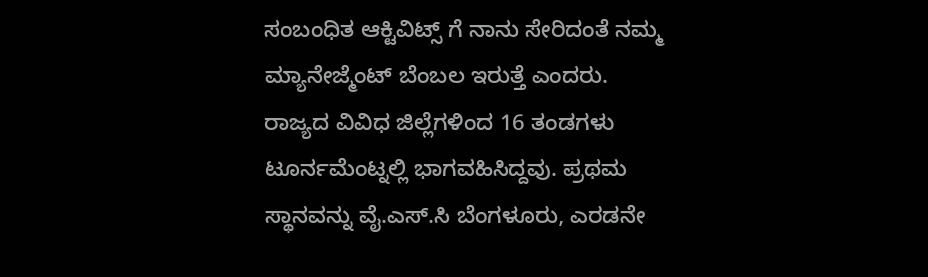ಸಂಬಂಧಿತ ಆಕ್ಟಿವಿಟ್ಸ್ ಗೆ ನಾನು ಸೇರಿದಂತೆ ನಮ್ಮ ಮ್ಯಾನೇಜ್ಮೆಂಟ್ ಬೆಂಬಲ ಇರುತ್ತೆ ಎಂದರು.
ರಾಜ್ಯದ ವಿವಿಧ ಜಿಲ್ಲೆಗಳಿಂದ 16 ತಂಡಗಳು ಟೂರ್ನಮೆಂಟ್ನಲ್ಲಿ ಭಾಗವಹಿಸಿದ್ದವು. ಪ್ರಥಮ ಸ್ಥಾನವನ್ನು ವೈ.ಎಸ್.ಸಿ ಬೆಂಗಳೂರು, ಎರಡನೇ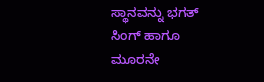ಸ್ಥಾನವನ್ನು ಭಗತ್ ಸಿಂಗ್ ಹಾಗೂ ಮೂರನೇ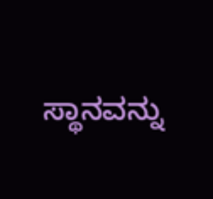ಸ್ಥಾನವನ್ನು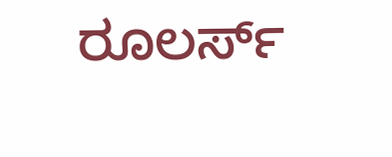ರೂಲರ್ಸ್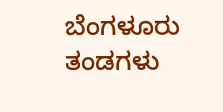ಬೆಂಗಳೂರು ತಂಡಗಳು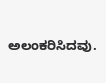ಅಲಂಕರಿಸಿದವು.